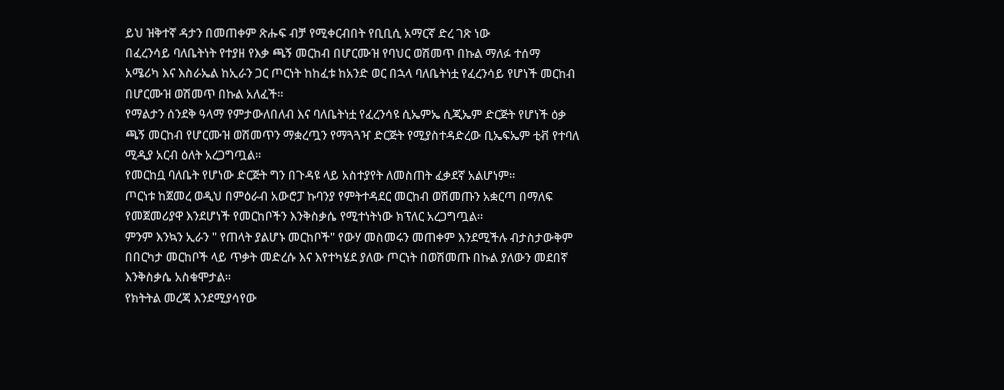ይህ ዝቅተኛ ዳታን በመጠቀም ጽሑፍ ብቻ የሚቀርብበት የቢቢሲ አማርኛ ድረ ገጽ ነው
በፈረንሳይ ባለቤትነት የተያዘ የእቃ ጫኝ መርከብ በሆርሙዝ የባህር ወሽመጥ በኩል ማለፉ ተሰማ
አሜሪካ እና እስራኤል ከኢራን ጋር ጦርነት ከከፈቱ ከአንድ ወር በኋላ ባለቤትነቷ የፈረንሳይ የሆነች መርከብ በሆርሙዝ ወሽመጥ በኩል አለፈች።
የማልታን ሰንደቅ ዓላማ የምታውለበለብ እና ባለቤትነቷ የፈረንሳዩ ሲኤምኤ ሲጂኤም ድርጅት የሆነች ዕቃ ጫኝ መርከብ የሆርሙዝ ወሽመጥን ማቋረጧን የማጓጓዣ ድርጅት የሚያስተዳድረው ቢኤፍኤም ቲቭ የተባለ ሚዲያ አርብ ዕለት አረጋግጧል።
የመርከቧ ባለቤት የሆነው ድርጅት ግን በጉዳዩ ላይ አስተያየት ለመስጠት ፈቃደኛ አልሆነም።
ጦርነቱ ከጀመረ ወዲህ በምዕራብ አውሮፓ ኩባንያ የምትተዳደር መርከብ ወሽመጡን አቋርጣ በማለፍ የመጀመሪያዋ እንደሆነች የመርከቦችን እንቅስቃሴ የሚተነትነው ክፕለር አረጋግጧል።
ምንም እንኳን ኢራን " የጠላት ያልሆኑ መርከቦች" የውሃ መስመሩን መጠቀም እንደሚችሉ ብታስታውቅም በበርካታ መርከቦች ላይ ጥቃት መድረሱ እና እየተካሄደ ያለው ጦርነት በወሽመጡ በኩል ያለውን መደበኛ እንቅስቃሴ አስቁሞታል።
የክትትል መረጃ እንደሚያሳየው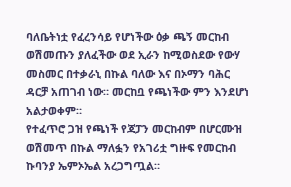ባለቤትነቷ የፈረንሳይ የሆነችው ዕቃ ጫኝ መርከብ ወሽመጡን ያለፈችው ወደ ኢራን ከሚወስደው የውሃ መስመር በተቃራኒ በኩል ባለው እና በኦማን ባሕር ዳርቻ አጠገብ ነው። መርከቧ የጫነችው ምን እንደሆነ አልታወቀም።
የተፈጥሮ ጋዝ የጫነች የጃፓን መርከብም በሆርሙዝ ወሽመጥ በኩል ማለፏን የአገሪቷ ግዙፍ የመርከብ ኩባንያ ኤምኦኤል አረጋግጧል።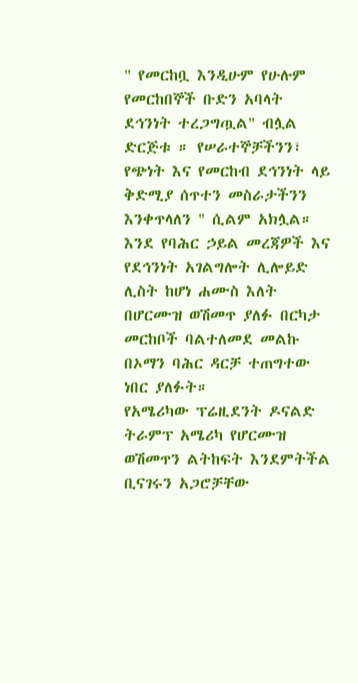" የመርከቧ እንዲሁም የሁሉም የመርከበኞች ቡድን አባላት ደኅንነት ተረጋግጧል" ብሏል ድርጅቱ ። የሠራተኞቻችንን፣ የጭነት እና የመርከብ ደኅንነት ላይ ቅድሚያ ሰጥተን መስራታችንን እንቀጥላለን " ሲልም አክሏል።
እንደ የባሕር ኃይል መረጃዎች እና የደኅንነት አገልግሎት ሊሎይድ ሊስት ከሆነ ሐሙስ እለት በሆርሙዝ ወሽመጥ ያለፉ በርካታ መርከቦች ባልተለመደ መልኩ በኦማን ባሕር ዳርቻ ተጠግተው ነበር ያለፉት።
የአሜሪካው ፕሬዚደንት ዶናልድ ትራምፕ አሜሪካ የሆርሙዝ ወሽመጥን ልትከፍት እንደምትችል ቢናገሩን አጋሮቻቸው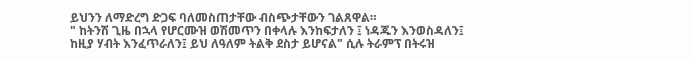ይህንን ለማድረግ ድጋፍ ባለመስጠታቸው ብስጭታቸውን ገልጸዋል።
" ከትንሽ ጊዜ በኋላ የሆርሙዝ ወሽመጥን በቀላሉ እንከፍታለን ፤ ነዳጁን እንወስዳለን፤ ከዚያ ሃብት እንፈጥራለን፤ ይህ ለዓለም ትልቅ ደስታ ይሆናል" ሲሉ ትራምፕ በትሩዝ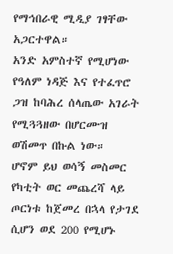የማኅበራዊ ሚዲያ ገፃቸው አጋርተዋል።
አንድ አምስተኛ የሚሆነው የዓለም ነዳጅ እና የተፈጥሮ ጋዝ ከባሕረ ሰላጤው አገራት የሚጓጓዘው በሆርሙዝ ወሽመጥ በኩል ነው።
ሆኖም ይህ ወሳኝ መስመር የካቲት ወር መጨረሻ ላይ ጦርነቱ ከጀመረ በኋላ የታገደ ሲሆን ወደ 200 የሚሆኑ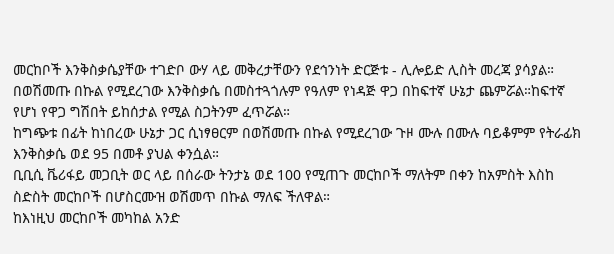መርከቦች እንቅስቃሴያቸው ተገድቦ ውሃ ላይ መቅረታቸውን የደኅንነት ድርጅቱ - ሊሎይድ ሊስት መረጃ ያሳያል።
በወሽመጡ በኩል የሚደረገው እንቅስቃሴ በመስተጓጎሉም የዓለም የነዳጅ ዋጋ በከፍተኛ ሁኔታ ጨምሯል።ከፍተኛ የሆነ የዋጋ ግሽበት ይከሰታል የሚል ስጋትንም ፈጥሯል።
ከግጭቱ በፊት ከነበረው ሁኔታ ጋር ሲነፃፀርም በወሽመጡ በኩል የሚደረገው ጉዞ ሙሉ በሙሉ ባይቆምም የትራፊክ እንቅስቃሴ ወደ 95 በመቶ ያህል ቀንሷል።
ቢቢሲ ቬሪፋይ መጋቢት ወር ላይ በሰራው ትንታኔ ወደ 100 የሚጠጉ መርከቦች ማለትም በቀን ከአምስት እስከ ስድስት መርከቦች በሆስርሙዝ ወሽመጥ በኩል ማለፍ ችለዋል።
ከእነዚህ መርከቦች መካከል አንድ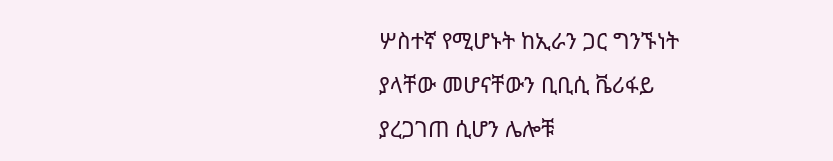ሦስተኛ የሚሆኑት ከኢራን ጋር ግንኙነት ያላቸው መሆናቸውን ቢቢሲ ቬሪፋይ ያረጋገጠ ሲሆን ሌሎቹ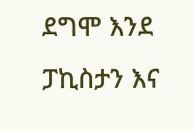ደግሞ እንደ ፓኪስታን እና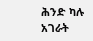ሕንድ ካሉ አገራት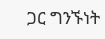ጋር ግንኙነት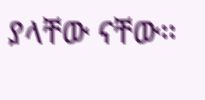ያላቸው ናቸው።